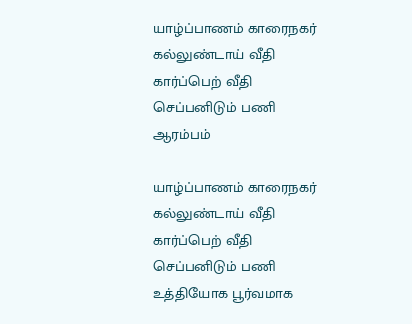யாழ்ப்பாணம் காரைநகர் கல்லுண்டாய் வீதி கார்ப்பெற் வீதி செப்பனிடும் பணி ஆரம்பம்

யாழ்ப்பாணம் காரைநகர் கல்லுண்டாய் வீதி கார்ப்பெற் வீதி செப்பனிடும் பணி உத்தியோக பூர்வமாக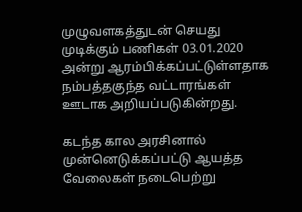முழுவளகத்துடன் செயது முடிக்கும் பணிகள் 03.01.2020 அன்று ஆரம்பிக்கப்பட்டுள்ளதாக நம்பத்தகுந்த வட்டாரங்கள் ஊடாக அறியப்படுகின்றது.

கடந்த கால அரசினால் முன்னெடுக்கப்பட்டு ஆயத்த வேலைகள் நடைபெற்று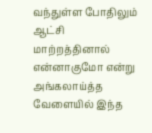வந்துள்ள போதிலும் ஆட்சி மாற்றத்தினால் என்னாகுமோ என்று அங்கலாய்த்த வேளையில் இந்த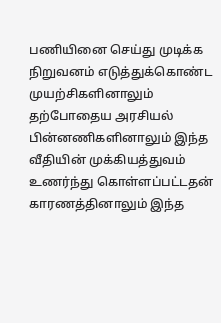பணியினை செய்து முடிக்க நிறுவனம் எடுத்துக்கொண்ட முயற்சிகளினாலும் தற்போதைய அரசியல் பின்னணிகளினாலும் இந்த வீதியின் முக்கியத்துவம் உணர்ந்து கொள்ளப்பட்டதன் காரணத்தினாலும் இந்த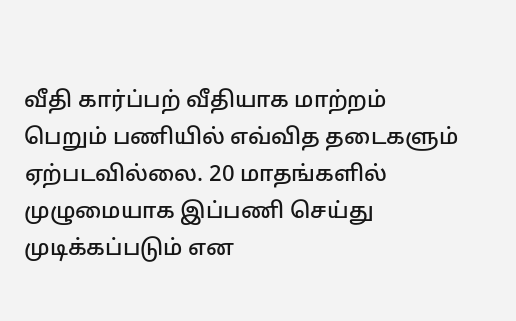வீதி கார்ப்பற் வீதியாக மாற்றம் பெறும் பணியில் எவ்வித தடைகளும் ஏற்படவில்லை. 20 மாதங்களில் முழுமையாக இப்பணி செய்து முடிக்கப்படும் என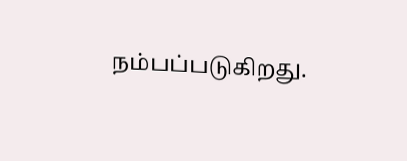நம்பப்படுகிறது.